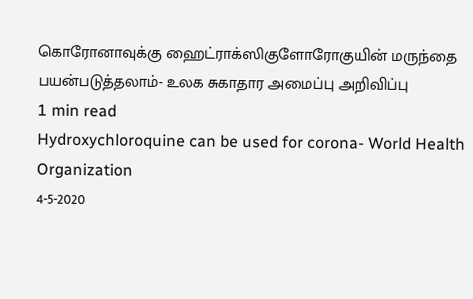கொரோனாவுக்கு ஹைட்ராக்ஸிகுளோரோகுயின் மருந்தை பயன்படுத்தலாம்- உலக சுகாதார அமைப்பு அறிவிப்பு
1 min read
Hydroxychloroquine can be used for corona- World Health Organization
4-5-2020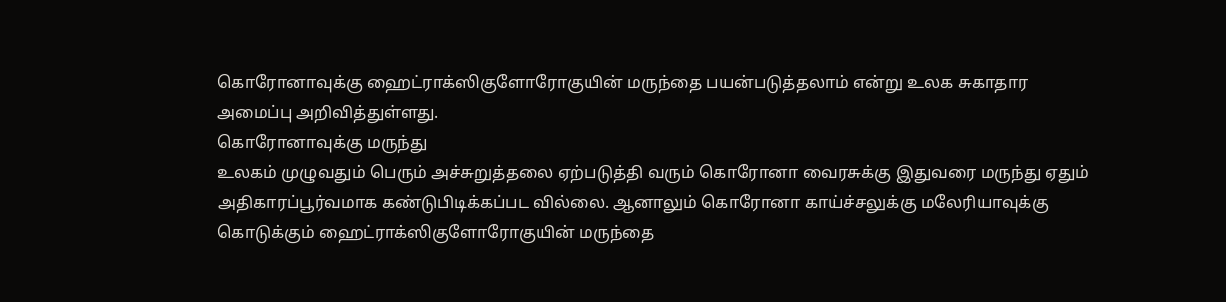கொரோனாவுக்கு ஹைட்ராக்ஸிகுளோரோகுயின் மருந்தை பயன்படுத்தலாம் என்று உலக சுகாதார அமைப்பு அறிவித்துள்ளது.
கொரோனாவுக்கு மருந்து
உலகம் முழுவதும் பெரும் அச்சுறுத்தலை ஏற்படுத்தி வரும் கொரோனா வைரசுக்கு இதுவரை மருந்து ஏதும் அதிகாரப்பூர்வமாக கண்டுபிடிக்கப்பட வில்லை. ஆனாலும் கொரோனா காய்ச்சலுக்கு மலேரியாவுக்கு கொடுக்கும் ஹைட்ராக்ஸிகுளோரோகுயின் மருந்தை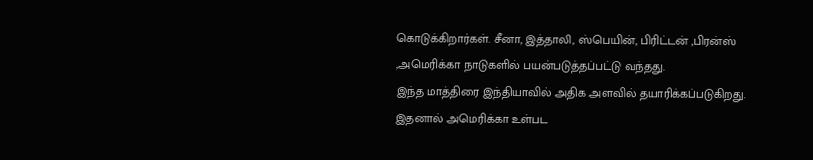கொடுக்கிறார்கள். சீனா, இத்தாலி, ஸ்பெயின், பிரிட்டன் ,பிரன்ஸ் ,அமெரிக்கா நாடுகளில் பயன்படுத்தப்பட்டு வந்தது.
இந்த மாத்திரை இந்தியாவில் அதிக அளவில் தயாரிக்கப்படுகிறது. இதனால் அமெரிக்கா உள்பட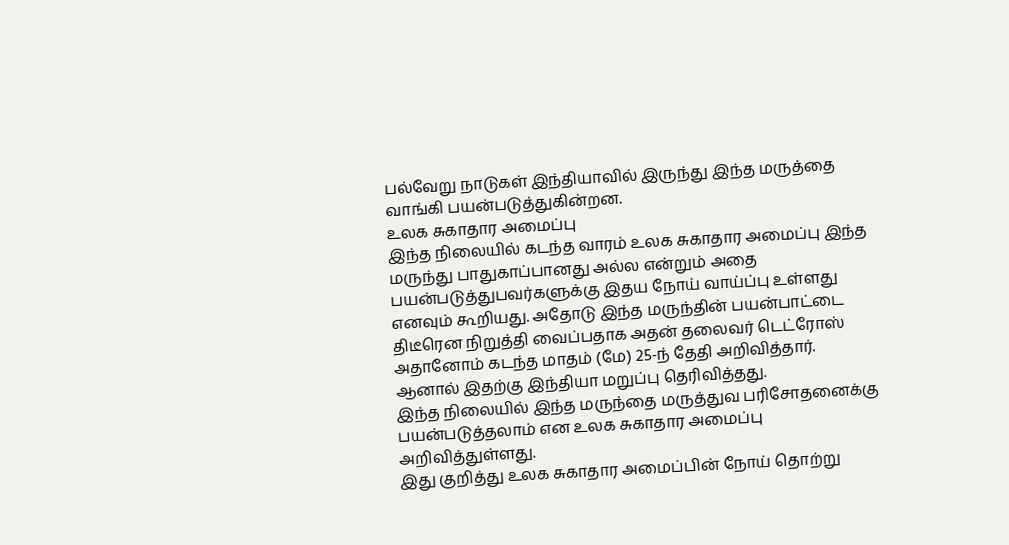பல்வேறு நாடுகள் இந்தியாவில் இருந்து இந்த மருத்தை வாங்கி பயன்படுத்துகின்றன.
உலக சுகாதார அமைப்பு
இந்த நிலையில் கடந்த வாரம் உலக சுகாதார அமைப்பு இந்த மருந்து பாதுகாப்பானது அல்ல என்றும் அதை பயன்படுத்துபவர்களுக்கு இதய நோய் வாய்ப்பு உள்ளது எனவும் கூறியது. அதோடு இந்த மருந்தின் பயன்பாட்டை திடீரென நிறுத்தி வைப்பதாக அதன் தலைவர் டெட்ரோஸ் அதானோம் கடந்த மாதம் (மே) 25-ந் தேதி அறிவித்தார்.
ஆனால் இதற்கு இந்தியா மறுப்பு தெரிவித்தது.
இந்த நிலையில் இந்த மருந்தை மருத்துவ பரிசோதனைக்கு பயன்படுத்தலாம் என உலக சுகாதார அமைப்பு அறிவித்துள்ளது.
இது குறித்து உலக சுகாதார அமைப்பின் நோய் தொற்று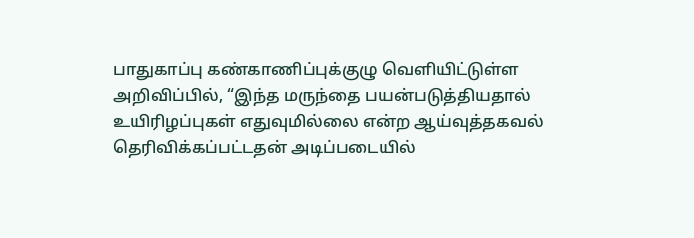பாதுகாப்பு கண்காணிப்புக்குழு வெளியிட்டுள்ள அறிவிப்பில், “இந்த மருந்தை பயன்படுத்தியதால் உயிரிழப்புகள் எதுவுமில்லை என்ற ஆய்வுத்தகவல் தெரிவிக்கப்பட்டதன் அடிப்படையில்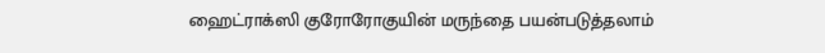ஹைட்ராக்ஸி குரோரோகுயின் மருந்தை பயன்படுத்தலாம்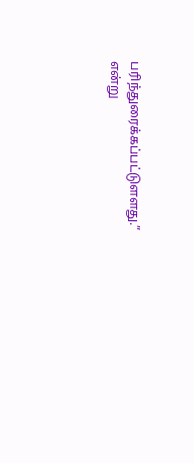பரிந்துரைக்கப்பட்டுளளது.” என்று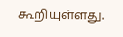கூறியுள்ளது.